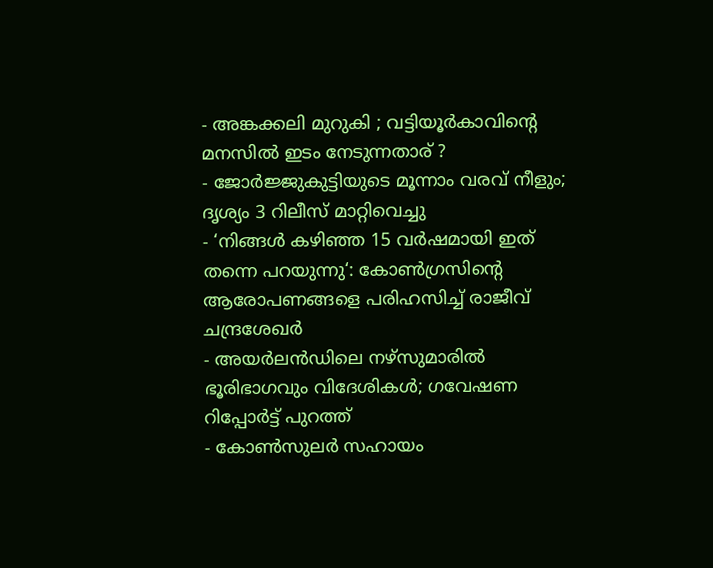- അങ്കക്കലി മുറുകി ; വട്ടിയൂർകാവിന്റെ മനസിൽ ഇടം നേടുന്നതാര് ?
- ജോർജ്ജുകുട്ടിയുടെ മൂന്നാം വരവ് നീളും; ദൃശ്യം 3 റിലീസ് മാറ്റിവെച്ചു
- ‘നിങ്ങൾ കഴിഞ്ഞ 15 വർഷമായി ഇത് തന്നെ പറയുന്നു‘: കോൺഗ്രസിന്റെ ആരോപണങ്ങളെ പരിഹസിച്ച് രാജീവ് ചന്ദ്രശേഖർ
- അയർലൻഡിലെ നഴ്സുമാരിൽ ഭൂരിഭാഗവും വിദേശികൾ; ഗവേഷണ റിപ്പോർട്ട് പുറത്ത്
- കോൺസുലർ സഹായം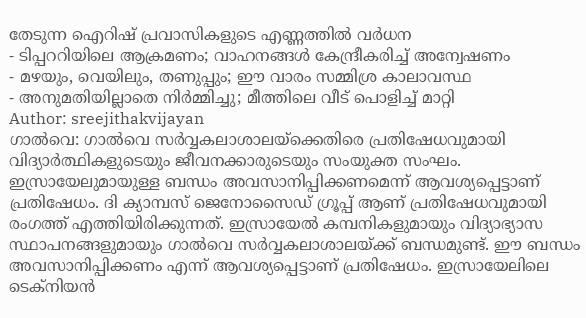തേടുന്ന ഐറിഷ് പ്രവാസികളുടെ എണ്ണത്തിൽ വർധന
- ടിപ്പററിയിലെ ആക്രമണം; വാഹനങ്ങൾ കേന്ദ്രീകരിച്ച് അന്വേഷണം
- മഴയും, വെയിലും, തണുപ്പും; ഈ വാരം സമ്മിശ്ര കാലാവസ്ഥ
- അനുമതിയില്ലാതെ നിർമ്മിച്ചു; മീത്തിലെ വീട് പൊളിച്ച് മാറ്റി
Author: sreejithakvijayan
ഗാൽവെ: ഗാൽവെ സർവ്വകലാശാലയ്ക്കെതിരെ പ്രതിഷേധവുമായി വിദ്യാർത്ഥികളുടെയും ജീവനക്കാരുടെയും സംയുക്ത സംഘം. ഇസ്രായേലുമായുള്ള ബന്ധം അവസാനിപ്പിക്കണമെന്ന് ആവശ്യപ്പെട്ടാണ് പ്രതിഷേധം. ദി ക്യാമ്പസ് ജെനോസൈഡ് ഗ്രൂപ്പ് ആണ് പ്രതിഷേധവുമായി രംഗത്ത് എത്തിയിരിക്കുന്നത്. ഇസ്രായേൽ കമ്പനികളുമായും വിദ്യാഭ്യാസ സ്ഥാപനങ്ങളുമായും ഗാൽവെ സർവ്വകലാശാലയ്ക്ക് ബന്ധമുണ്ട്. ഈ ബന്ധം അവസാനിപ്പിക്കണം എന്ന് ആവശ്യപ്പെട്ടാണ് പ്രതിഷേധം. ഇസ്രായേലിലെ ടെക്നിയൻ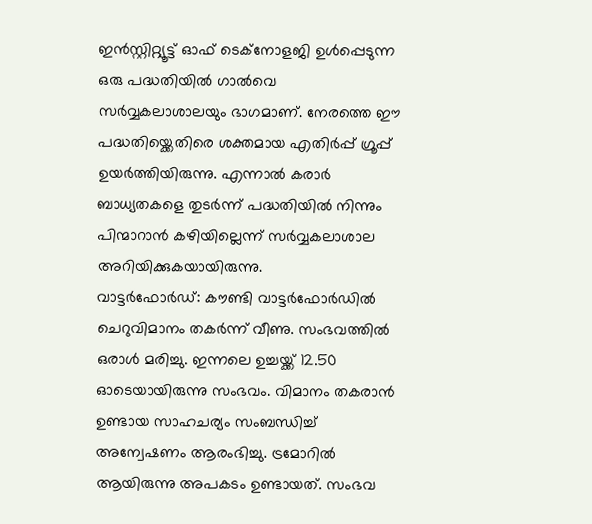ഇൻസ്റ്റിറ്റ്യൂട്ട് ഓഫ് ടെക്നോളജി ഉൾപ്പെടുന്ന ഒരു പദ്ധതിയിൽ ഗാൽവെ സർവ്വകലാശാലയും ഭാഗമാണ്. നേരത്തെ ഈ പദ്ധതിയ്ക്കെതിരെ ശക്തമായ എതിർപ്പ് ഗ്രൂപ്പ് ഉയർത്തിയിരുന്നു. എന്നാൽ കരാർ ബാധ്യതകളെ തുടർന്ന് പദ്ധതിയിൽ നിന്നും പിന്മാറാൻ കഴിയില്ലെന്ന് സർവ്വകലാശാല അറിയിക്കുകയായിരുന്നു.
വാട്ടർഫോർഡ്: കൗണ്ടി വാട്ടർഫോർഡിൽ ചെറുവിമാനം തകർന്ന് വീണു. സംഭവത്തിൽ ഒരാൾ മരിച്ചു. ഇന്നലെ ഉച്ചയ്ക്ക് 12.50 ഓടെയായിരുന്നു സംഭവം. വിമാനം തകരാൻ ഉണ്ടായ സാഹചര്യം സംബന്ധിച്ച് അന്വേഷണം ആരംഭിച്ചു. ട്രമോറിൽ ആയിരുന്നു അപകടം ഉണ്ടായത്. സംഭവ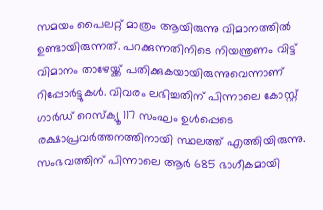സമയം പൈലറ്റ് മാത്രം ആയിരുന്നു വിമാനത്തിൽ ഉണ്ടായിരുന്നത്. പറക്കുന്നതിനിടെ നിയന്ത്രണം വിട്ട് വിമാനം താഴേയ്ക്ക് പതിക്കുകയായിരുന്നുവെന്നാണ് റിപ്പോർട്ടുകൾ. വിവരം ലഭിച്ചതിന് പിന്നാലെ കോസ്റ്റ് ഗാർഡ് റെസ്ക്യൂ 117 സംഘം ഉൾപ്പെടെ രക്ഷാപ്രവർത്തനത്തിനായി സ്ഥലത്ത് എത്തിയിരുന്നു. സംഭവത്തിന് പിന്നാലെ ആർ 685 ഭാഗീകമായി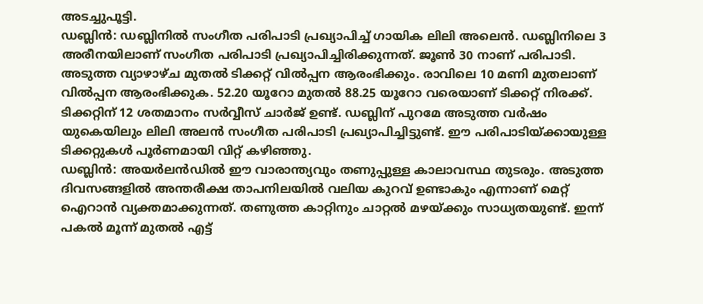അടച്ചുപൂട്ടി.
ഡബ്ലിൻ: ഡബ്ലിനിൽ സംഗീത പരിപാടി പ്രഖ്യാപിച്ച് ഗായിക ലിലി അലെൻ. ഡബ്ലിനിലെ 3 അരീനയിലാണ് സംഗീത പരിപാടി പ്രഖ്യാപിച്ചിരിക്കുന്നത്. ജൂൺ 30 നാണ് പരിപാടി. അടുത്ത വ്യാഴാഴ്ച മുതൽ ടിക്കറ്റ് വിൽപ്പന ആരംഭിക്കും. രാവിലെ 10 മണി മുതലാണ് വിൽപ്പന ആരംഭിക്കുക. 52.20 യൂറോ മുതൽ 88.25 യൂറോ വരെയാണ് ടിക്കറ്റ് നിരക്ക്. ടിക്കറ്റിന് 12 ശതമാനം സർവ്വീസ് ചാർജ് ഉണ്ട്. ഡബ്ലിന് പുറമേ അടുത്ത വർഷം യുകെയിലും ലിലി അലൻ സംഗീത പരിപാടി പ്രഖ്യാപിച്ചിട്ടുണ്ട്. ഈ പരിപാടിയ്ക്കായുള്ള ടിക്കറ്റുകൾ പൂർണമായി വിറ്റ് കഴിഞ്ഞു.
ഡബ്ലിൻ: അയർലൻഡിൽ ഈ വാരാന്ത്യവും തണുപ്പുള്ള കാലാവസ്ഥ തുടരും. അടുത്ത ദിവസങ്ങളിൽ അന്തരീക്ഷ താപനിലയിൽ വലിയ കുറവ് ഉണ്ടാകും എന്നാണ് മെറ്റ് ഐറാൻ വ്യക്തമാക്കുന്നത്. തണുത്ത കാറ്റിനും ചാറ്റൽ മഴയ്ക്കും സാധ്യതയുണ്ട്. ഇന്ന് പകൽ മൂന്ന് മുതൽ എട്ട്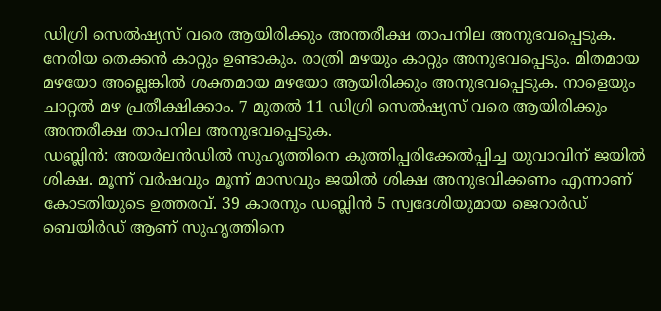ഡിഗ്രി സെൽഷ്യസ് വരെ ആയിരിക്കും അന്തരീക്ഷ താപനില അനുഭവപ്പെടുക. നേരിയ തെക്കൻ കാറ്റും ഉണ്ടാകും. രാത്രി മഴയും കാറ്റും അനുഭവപ്പെടും. മിതമായ മഴയോ അല്ലെങ്കിൽ ശക്തമായ മഴയോ ആയിരിക്കും അനുഭവപ്പെടുക. നാളെയും ചാറ്റൽ മഴ പ്രതീക്ഷിക്കാം. 7 മുതൽ 11 ഡിഗ്രി സെൽഷ്യസ് വരെ ആയിരിക്കും അന്തരീക്ഷ താപനില അനുഭവപ്പെടുക.
ഡബ്ലിൻ: അയർലൻഡിൽ സുഹൃത്തിനെ കുത്തിപ്പരിക്കേൽപ്പിച്ച യുവാവിന് ജയിൽ ശിക്ഷ. മൂന്ന് വർഷവും മൂന്ന് മാസവും ജയിൽ ശിക്ഷ അനുഭവിക്കണം എന്നാണ് കോടതിയുടെ ഉത്തരവ്. 39 കാരനും ഡബ്ലിൻ 5 സ്വദേശിയുമായ ജെറാർഡ് ബെയിർഡ് ആണ് സുഹൃത്തിനെ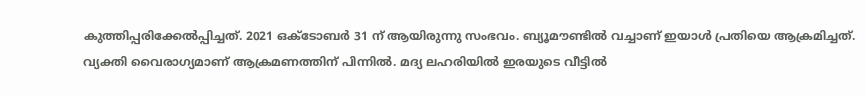കുത്തിപ്പരിക്കേൽപ്പിച്ചത്. 2021 ഒക്ടോബർ 31 ന് ആയിരുന്നു സംഭവം. ബ്യൂമൗണ്ടിൽ വച്ചാണ് ഇയാൾ പ്രതിയെ ആക്രമിച്ചത്. വ്യക്തി വൈരാഗ്യമാണ് ആക്രമണത്തിന് പിന്നിൽ. മദ്യ ലഹരിയിൽ ഇരയുടെ വീട്ടിൽ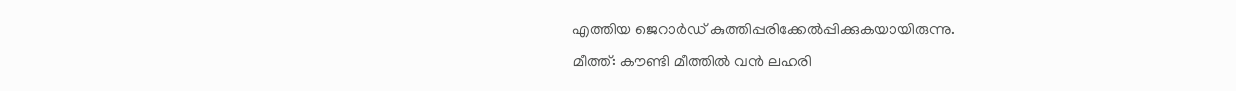എത്തിയ ജെറാർഡ് കുത്തിപ്പരിക്കേൽപ്പിക്കുകയായിരുന്നു.
മീത്ത്: കൗണ്ടി മീത്തിൽ വൻ ലഹരി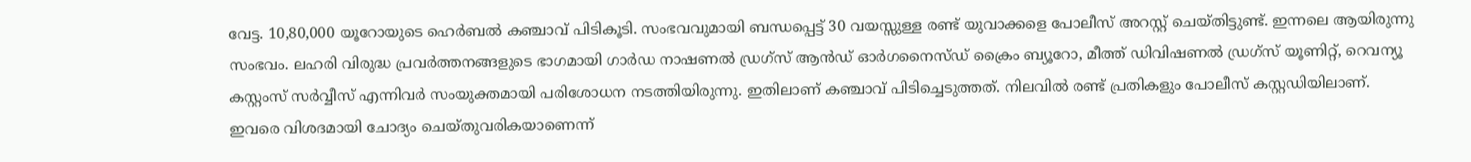വേട്ട. 10,80,000 യൂറോയുടെ ഹെർബൽ കഞ്ചാവ് പിടികൂടി. സംഭവവുമായി ബന്ധപ്പെട്ട് 30 വയസ്സുള്ള രണ്ട് യുവാക്കളെ പോലീസ് അറസ്റ്റ് ചെയ്തിട്ടുണ്ട്. ഇന്നലെ ആയിരുന്നു സംഭവം. ലഹരി വിരുദ്ധ പ്രവർത്തനങ്ങളുടെ ഭാഗമായി ഗാർഡ നാഷണൽ ഡ്രഗ്സ് ആൻഡ് ഓർഗനൈസ്ഡ് ക്രൈം ബ്യൂറോ, മീത്ത് ഡിവിഷണൽ ഡ്രഗ്സ് യൂണിറ്റ്, റെവന്യൂ കസ്റ്റംസ് സർവ്വീസ് എന്നിവർ സംയുക്തമായി പരിശോധന നടത്തിയിരുന്നു. ഇതിലാണ് കഞ്ചാവ് പിടിച്ചെടുത്തത്. നിലവിൽ രണ്ട് പ്രതികളും പോലീസ് കസ്റ്റഡിയിലാണ്. ഇവരെ വിശദമായി ചോദ്യം ചെയ്തുവരികയാണെന്ന്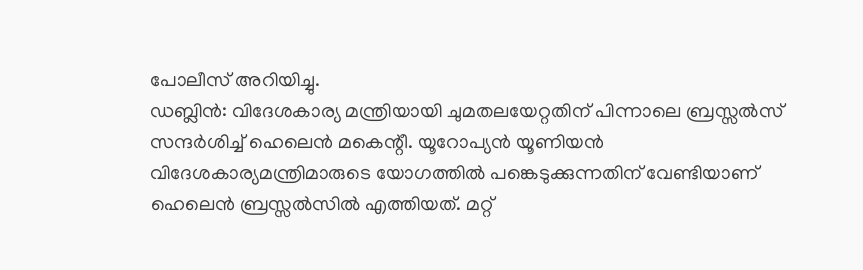പോലീസ് അറിയിച്ചു.
ഡബ്ലിൻ: വിദേശകാര്യ മന്ത്രിയായി ചുമതലയേറ്റതിന് പിന്നാലെ ബ്രസ്സൽസ് സന്ദർശിച്ച് ഹെലെൻ മകെന്റീ. യൂറോപ്യൻ യൂണിയൻ വിദേശകാര്യമന്ത്രിമാരുടെ യോഗത്തിൽ പങ്കെടുക്കുന്നതിന് വേണ്ടിയാണ് ഹെലെൻ ബ്രസ്സൽസിൽ എത്തിയത്. മറ്റ്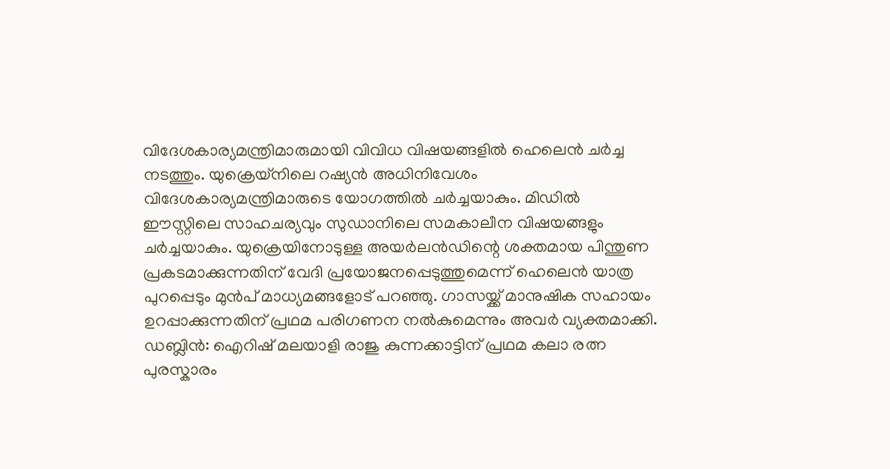വിദേശകാര്യമന്ത്രിമാരുമായി വിവിധ വിഷയങ്ങളിൽ ഹെലെൻ ചർച്ച നടത്തും. യുക്രെയ്നിലെ റഷ്യൻ അധിനിവേശം വിദേശകാര്യമന്ത്രിമാരുടെ യോഗത്തിൽ ചർച്ചയാകും. മിഡിൽ ഈസ്റ്റിലെ സാഹചര്യവും സുഡാനിലെ സമകാലീന വിഷയങ്ങളും ചർച്ചയാകും. യുക്രെയിനോടുള്ള അയർലൻഡിന്റെ ശക്തമായ പിന്തുണ പ്രകടമാക്കുന്നതിന് വേദി പ്രയോജനപ്പെടുത്തുമെന്ന് ഹെലെൻ യാത്ര പുറപ്പെടും മുൻപ് മാധ്യമങ്ങളോട് പറഞ്ഞു. ഗാസയ്ക്ക് മാനുഷിക സഹായം ഉറപ്പാക്കുന്നതിന് പ്രഥമ പരിഗണന നൽകുമെന്നും അവർ വ്യക്തമാക്കി.
ഡബ്ലിൻ: ഐറിഷ് മലയാളി രാജു കുന്നക്കാട്ടിന് പ്രഥമ കലാ രത്ന പുരസ്കാരം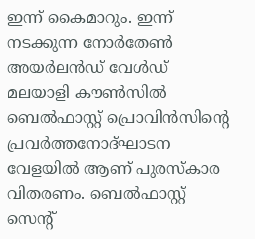ഇന്ന് കൈമാറും. ഇന്ന് നടക്കുന്ന നോർതേൺ അയർലൻഡ് വേൾഡ് മലയാളി കൗൺസിൽ ബെൽഫാസ്റ്റ് പ്രൊവിൻസിന്റെ പ്രവർത്തനോദ്ഘാടന വേളയിൽ ആണ് പുരസ്കാര വിതരണം. ബെൽഫാസ്റ്റ് സെന്റ്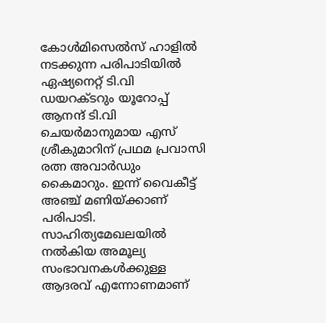കോൾമിസെൽസ് ഹാളിൽ നടക്കുന്ന പരിപാടിയിൽ ഏഷ്യനെറ്റ് ടി.വി ഡയറക്ടറും യൂറോപ്പ് ആനന്ദ് ടി.വി ചെയർമാനുമായ എസ് ശ്രീകുമാറിന് പ്രഥമ പ്രവാസി രത്ന അവാർഡും കൈമാറും. ഇന്ന് വൈകീട്ട് അഞ്ച് മണിയ്ക്കാണ് പരിപാടി. സാഹിത്യമേഖലയിൽ നൽകിയ അമൂല്യ സംഭാവനകൾക്കുള്ള ആദരവ് എന്നോണമാണ്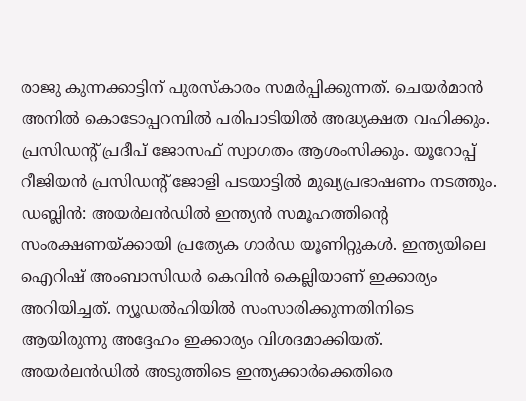രാജു കുന്നക്കാട്ടിന് പുരസ്കാരം സമർപ്പിക്കുന്നത്. ചെയർമാൻ അനിൽ കൊടോപ്പറമ്പിൽ പരിപാടിയിൽ അദ്ധ്യക്ഷത വഹിക്കും. പ്രസിഡന്റ് പ്രദീപ് ജോസഫ് സ്വാഗതം ആശംസിക്കും. യൂറോപ്പ് റീജിയൻ പ്രസിഡന്റ് ജോളി പടയാട്ടിൽ മുഖ്യപ്രഭാഷണം നടത്തും.
ഡബ്ലിൻ: അയർലൻഡിൽ ഇന്ത്യൻ സമൂഹത്തിന്റെ സംരക്ഷണയ്ക്കായി പ്രത്യേക ഗാർഡ യൂണിറ്റുകൾ. ഇന്ത്യയിലെ ഐറിഷ് അംബാസിഡർ കെവിൻ കെല്ലിയാണ് ഇക്കാര്യം അറിയിച്ചത്. ന്യൂഡൽഹിയിൽ സംസാരിക്കുന്നതിനിടെ ആയിരുന്നു അദ്ദേഹം ഇക്കാര്യം വിശദമാക്കിയത്. അയർലൻഡിൽ അടുത്തിടെ ഇന്ത്യക്കാർക്കെതിരെ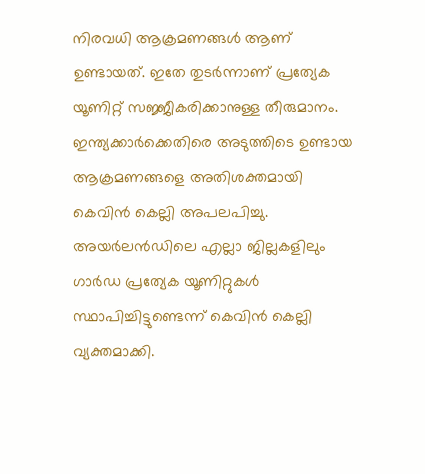നിരവധി ആക്രമണങ്ങൾ ആണ് ഉണ്ടായത്. ഇതേ തുടർന്നാണ് പ്രത്യേക യൂണിറ്റ് സജ്ജീകരിക്കാനുള്ള തീരുമാനം. ഇന്ത്യക്കാർക്കെതിരെ അടുത്തിടെ ഉണ്ടായ ആക്രമണങ്ങളെ അതിശക്തമായി കെവിൻ കെല്ലി അപലപിച്ചു. അയർലൻഡിലെ എല്ലാ ജില്ലകളിലും ഗാർഡ പ്രത്യേക യൂണിറ്റുകൾ സ്ഥാപിച്ചിട്ടുണ്ടെന്ന് കെവിൻ കെല്ലി വ്യക്തമാക്കി.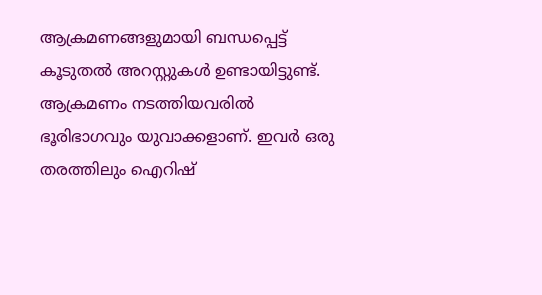ആക്രമണങ്ങളുമായി ബന്ധപ്പെട്ട് കൂടുതൽ അറസ്റ്റുകൾ ഉണ്ടായിട്ടുണ്ട്. ആക്രമണം നടത്തിയവരിൽ ഭൂരിഭാഗവും യുവാക്കളാണ്. ഇവർ ഒരു തരത്തിലും ഐറിഷ്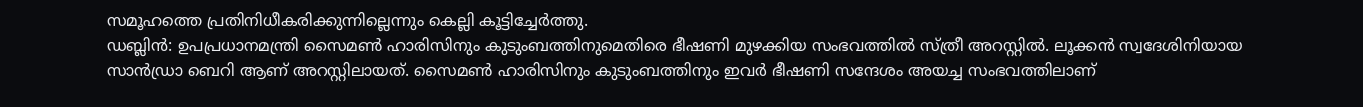സമൂഹത്തെ പ്രതിനിധീകരിക്കുന്നില്ലെന്നും കെല്ലി കൂട്ടിച്ചേർത്തു.
ഡബ്ലിൻ: ഉപപ്രധാനമന്ത്രി സൈമൺ ഹാരിസിനും കുടുംബത്തിനുമെതിരെ ഭീഷണി മുഴക്കിയ സംഭവത്തിൽ സ്ത്രീ അറസ്റ്റിൽ. ലൂക്കൻ സ്വദേശിനിയായ സാൻഡ്രാ ബെറി ആണ് അറസ്റ്റിലായത്. സൈമൺ ഹാരിസിനും കുടുംബത്തിനും ഇവർ ഭീഷണി സന്ദേശം അയച്ച സംഭവത്തിലാണ്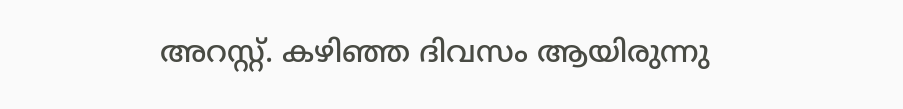അറസ്റ്റ്. കഴിഞ്ഞ ദിവസം ആയിരുന്നു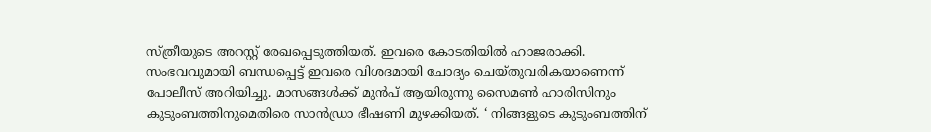സ്ത്രീയുടെ അറസ്റ്റ് രേഖപ്പെടുത്തിയത്. ഇവരെ കോടതിയിൽ ഹാജരാക്കി. സംഭവവുമായി ബന്ധപ്പെട്ട് ഇവരെ വിശദമായി ചോദ്യം ചെയ്തുവരികയാണെന്ന് പോലീസ് അറിയിച്ചു. മാസങ്ങൾക്ക് മുൻപ് ആയിരുന്നു സൈമൺ ഹാരിസിനും കുടുംബത്തിനുമെതിരെ സാൻഡ്രാ ഭീഷണി മുഴക്കിയത്. ‘ നിങ്ങളുടെ കുടുംബത്തിന്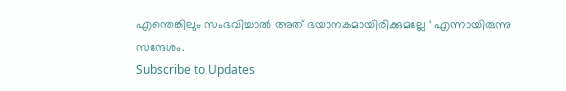എന്തെങ്കിലും സംഭവിച്ചാൽ അത് ഭയാനകമായിരിക്കുമല്ലേ ‘ എന്നായിരുന്നു സന്ദേശം.
Subscribe to Updates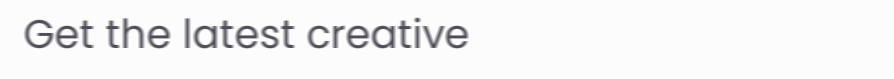Get the latest creative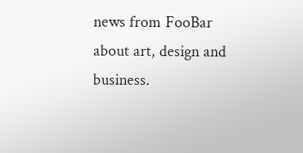news from FooBar about art, design and business.